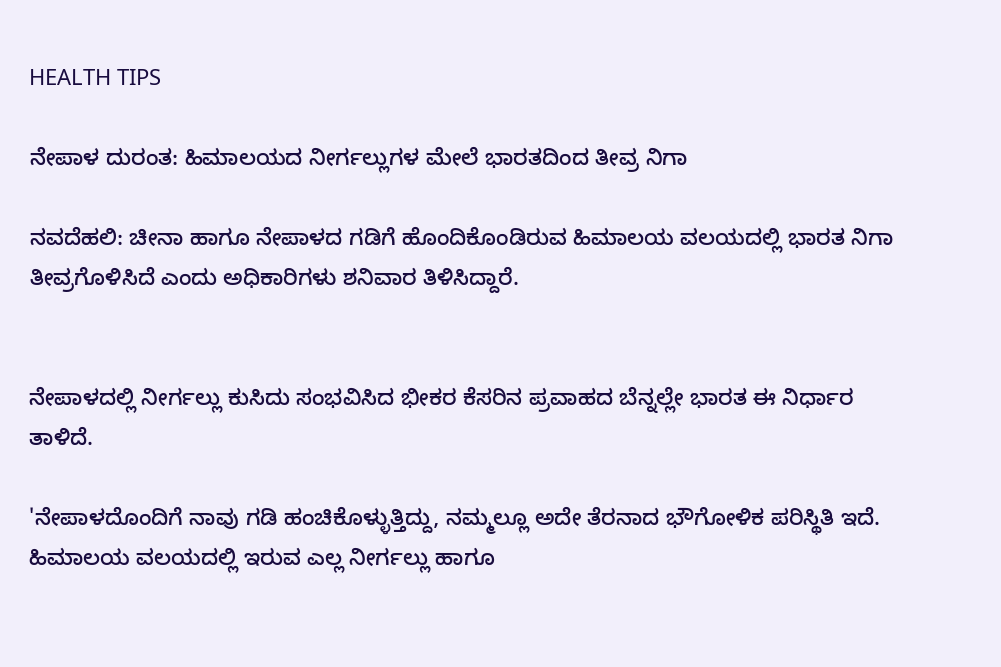HEALTH TIPS

ನೇಪಾಳ ದುರಂತ: ಹಿಮಾಲಯದ ನೀರ್ಗಲ್ಲುಗಳ ಮೇಲೆ ಭಾರತದಿಂದ ತೀವ್ರ ನಿಗಾ

ನವದೆಹಲಿ: ಚೀನಾ ಹಾಗೂ ನೇಪಾಳದ ಗಡಿಗೆ ಹೊಂದಿಕೊಂಡಿರುವ ಹಿಮಾಲಯ ವಲಯದಲ್ಲಿ ಭಾರತ ನಿಗಾ ತೀವ್ರಗೊಳಿಸಿದೆ ಎಂದು ಅಧಿಕಾರಿಗಳು ಶನಿವಾರ ತಿಳಿಸಿದ್ದಾರೆ.


ನೇಪಾಳದಲ್ಲಿ ನೀರ್ಗಲ್ಲು ಕುಸಿದು ಸಂಭವಿಸಿದ ಭೀಕರ ಕೆಸರಿನ ಪ್ರವಾಹದ ಬೆನ್ನಲ್ಲೇ ಭಾರತ ಈ ನಿರ್ಧಾರ ತಾಳಿದೆ.

'ನೇಪಾಳದೊಂದಿಗೆ ನಾವು ಗಡಿ ಹಂಚಿಕೊಳ್ಳುತ್ತಿದ್ದು, ನಮ್ಮಲ್ಲೂ ಅದೇ ತೆರನಾದ ಭೌಗೋಳಿಕ ಪರಿಸ್ಥಿತಿ ಇದೆ. ಹಿಮಾಲಯ ವಲಯದಲ್ಲಿ ಇರುವ ಎಲ್ಲ ನೀರ್ಗಲ್ಲು ಹಾಗೂ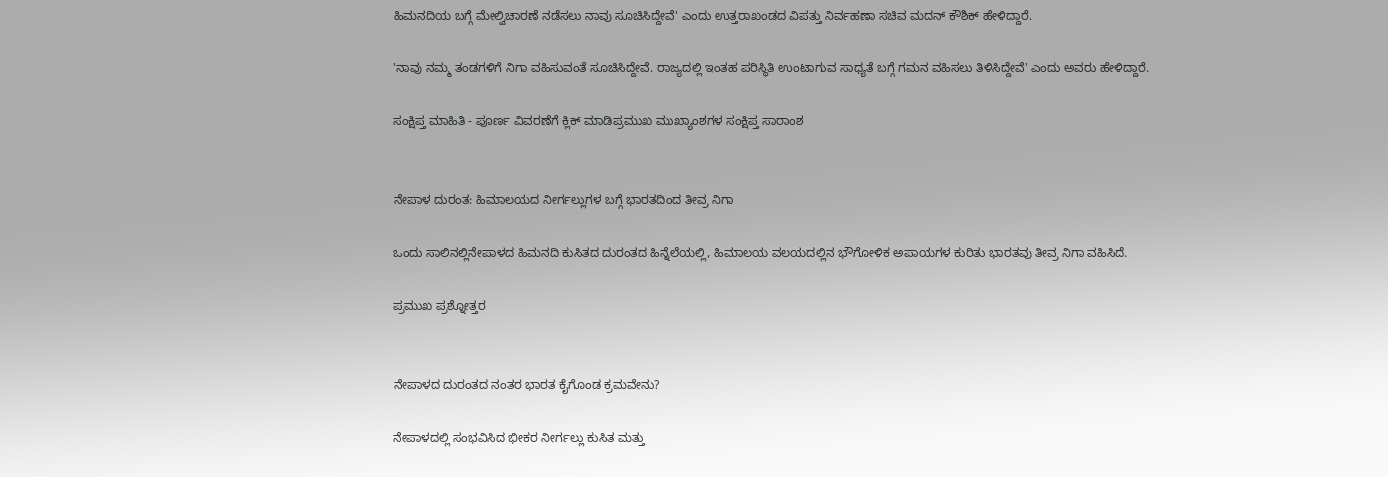ಹಿಮನದಿಯ ಬಗ್ಗೆ ಮೇಲ್ವಿಚಾರಣೆ ನಡೆಸಲು ನಾವು ಸೂಚಿಸಿದ್ದೇವೆ' ಎಂದು ಉತ್ತರಾಖಂಡದ ವಿಪತ್ತು ನಿರ್ವಹಣಾ ಸಚಿವ ಮದನ್ ಕೌಶಿಕ್ ಹೇಳಿದ್ದಾರೆ.

'ನಾವು ನಮ್ಮ ತಂಡಗಳಿಗೆ ನಿಗಾ ವಹಿಸುವಂತೆ ಸೂಚಿಸಿದ್ದೇವೆ. ರಾಜ್ಯದಲ್ಲಿ ಇಂತಹ ಪರಿಸ್ಥಿತಿ ಉಂಟಾಗುವ ಸಾಧ್ಯತೆ ಬಗ್ಗೆ ಗಮನ ವಹಿಸಲು ತಿಳಿಸಿದ್ದೇವೆ' ಎಂದು ಅವರು ಹೇಳಿದ್ದಾರೆ.

ಸಂಕ್ಷಿಪ್ತ ಮಾಹಿತಿ - ಪೂರ್ಣ ವಿವರಣೆಗೆ ಕ್ಲಿಕ್ ಮಾಡಿಪ್ರಮುಖ ಮುಖ್ಯಾಂಶಗಳ ಸಂಕ್ಷಿಪ್ತ ಸಾರಾಂಶ


ನೇಪಾಳ ದುರಂತ: ಹಿಮಾಲಯದ ನೀರ್ಗಲ್ಲುಗಳ ಬಗ್ಗೆ ಭಾರತದಿಂದ ತೀವ್ರ ನಿಗಾ

ಒಂದು ಸಾಲಿನಲ್ಲಿನೇಪಾಳದ ಹಿಮನದಿ ಕುಸಿತದ ದುರಂತದ ಹಿನ್ನೆಲೆಯಲ್ಲಿ, ಹಿಮಾಲಯ ವಲಯದಲ್ಲಿನ ಭೌಗೋಳಿಕ ಅಪಾಯಗಳ ಕುರಿತು ಭಾರತವು ತೀವ್ರ ನಿಗಾ ವಹಿಸಿದೆ.

ಪ್ರಮುಖ ಪ್ರಶ್ನೋತ್ತರ


ನೇಪಾಳದ ದುರಂತದ ನಂತರ ಭಾರತ ಕೈಗೊಂಡ ಕ್ರಮವೇನು?

ನೇಪಾಳದಲ್ಲಿ ಸಂಭವಿಸಿದ ಭೀಕರ ನೀರ್ಗಲ್ಲು ಕುಸಿತ ಮತ್ತು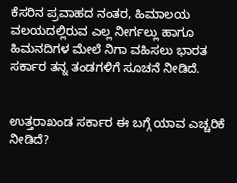ಕೆಸರಿನ ಪ್ರವಾಹದ ನಂತರ, ಹಿಮಾಲಯ ವಲಯದಲ್ಲಿರುವ ಎಲ್ಲ ನೀರ್ಗಲ್ಲು ಹಾಗೂ ಹಿಮನದಿಗಳ ಮೇಲೆ ನಿಗಾ ವಹಿಸಲು ಭಾರತ ಸರ್ಕಾರ ತನ್ನ ತಂಡಗಳಿಗೆ ಸೂಚನೆ ನೀಡಿದೆ.


ಉತ್ತರಾಖಂಡ ಸರ್ಕಾರ ಈ ಬಗ್ಗೆ ಯಾವ ಎಚ್ಚರಿಕೆ ನೀಡಿದೆ?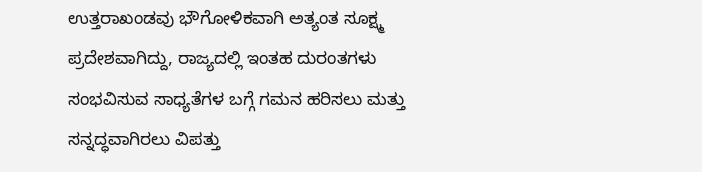ಉತ್ತರಾಖಂಡವು ಭೌಗೋಳಿಕವಾಗಿ ಅತ್ಯಂತ ಸೂಕ್ಷ್ಮ ಪ್ರದೇಶವಾಗಿದ್ದು, ರಾಜ್ಯದಲ್ಲಿ ಇಂತಹ ದುರಂತಗಳು ಸಂಭವಿಸುವ ಸಾಧ್ಯತೆಗಳ ಬಗ್ಗೆ ಗಮನ ಹರಿಸಲು ಮತ್ತು ಸನ್ನದ್ಧವಾಗಿರಲು ವಿಪತ್ತು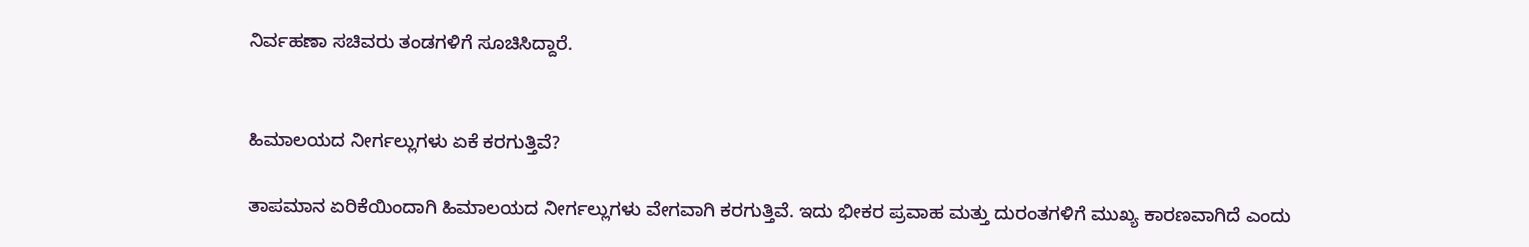ನಿರ್ವಹಣಾ ಸಚಿವರು ತಂಡಗಳಿಗೆ ಸೂಚಿಸಿದ್ದಾರೆ.


ಹಿಮಾಲಯದ ನೀರ್ಗಲ್ಲುಗಳು ಏಕೆ ಕರಗುತ್ತಿವೆ?

ತಾಪಮಾನ ಏರಿಕೆಯಿಂದಾಗಿ ಹಿಮಾಲಯದ ನೀರ್ಗಲ್ಲುಗಳು ವೇಗವಾಗಿ ಕರಗುತ್ತಿವೆ. ಇದು ಭೀಕರ ಪ್ರವಾಹ ಮತ್ತು ದುರಂತಗಳಿಗೆ ಮುಖ್ಯ ಕಾರಣವಾಗಿದೆ ಎಂದು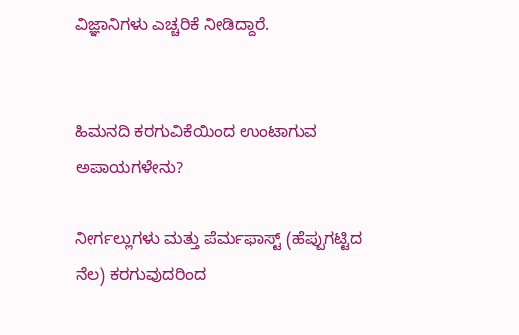ವಿಜ್ಞಾನಿಗಳು ಎಚ್ಚರಿಕೆ ನೀಡಿದ್ದಾರೆ.


ಹಿಮನದಿ ಕರಗುವಿಕೆಯಿಂದ ಉಂಟಾಗುವ ಅಪಾಯಗಳೇನು?

ನೀರ್ಗಲ್ಲುಗಳು ಮತ್ತು ಪೆರ್ಮಫಾಸ್ಟ್ (ಹೆಪ್ಪುಗಟ್ಟಿದ ನೆಲ) ಕರಗುವುದರಿಂದ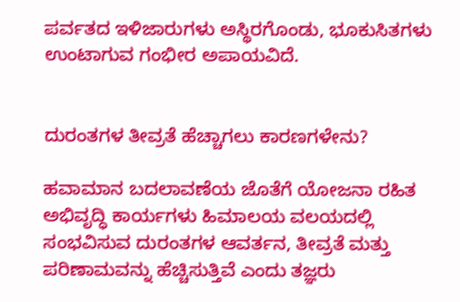ಪರ್ವತದ ಇಳಿಜಾರುಗಳು ಅಸ್ಥಿರಗೊಂಡು, ಭೂಕುಸಿತಗಳು ಉಂಟಾಗುವ ಗಂಭೀರ ಅಪಾಯವಿದೆ.


ದುರಂತಗಳ ತೀವ್ರತೆ ಹೆಚ್ಚಾಗಲು ಕಾರಣಗಳೇನು?

ಹವಾಮಾನ ಬದಲಾವಣೆಯ ಜೊತೆಗೆ ಯೋಜನಾ ರಹಿತ ಅಭಿವೃದ್ಧಿ ಕಾರ್ಯಗಳು ಹಿಮಾಲಯ ವಲಯದಲ್ಲಿ ಸಂಭವಿಸುವ ದುರಂತಗಳ ಆವರ್ತನ, ತೀವ್ರತೆ ಮತ್ತು ಪರಿಣಾಮವನ್ನು ಹೆಚ್ಚಿಸುತ್ತಿವೆ ಎಂದು ತಜ್ಞರು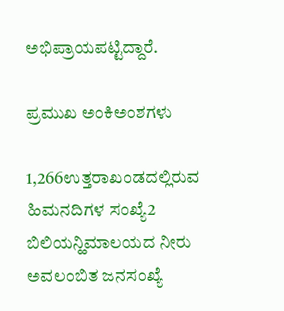ಅಭಿಪ್ರಾಯಪಟ್ಟಿದ್ದಾರೆ.

ಪ್ರಮುಖ ಅಂಕಿಅಂಶಗಳು

1,266ಉತ್ತರಾಖಂಡದಲ್ಲಿರುವ ಹಿಮನದಿಗಳ ಸಂಖ್ಯೆ2 ಬಿಲಿಯನ್ಹಿಮಾಲಯದ ನೀರು ಅವಲಂಬಿತ ಜನಸಂಖ್ಯೆ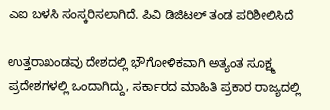ಎಐ ಬಳಸಿ ಸಂಸ್ಕರಿಸಲಾಗಿದೆ. ಪಿವಿ ಡಿಜಿಟಲ್ ತಂಡ ಪರಿಶೀಲಿಸಿದೆ

ಉತ್ತರಾಖಂಡವು ದೇಶದಲ್ಲಿ ಭೌಗೋಳಿಕವಾಗಿ ಅತ್ಯಂತ ಸೂಕ್ಷ್ಮ ಪ್ರದೇಶಗಳಲ್ಲಿ ಒಂದಾಗಿದ್ದು, ಸರ್ಕಾರದ ಮಾಹಿತಿ ಪ್ರಕಾರ ರಾಜ್ಯದಲ್ಲಿ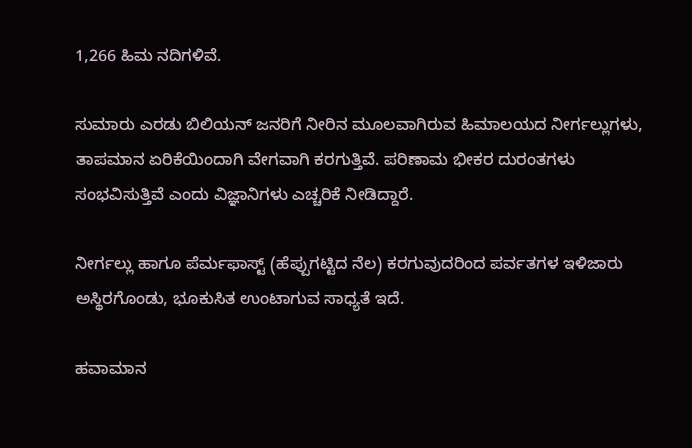1,266 ಹಿಮ ನದಿಗಳಿವೆ.

ಸುಮಾರು ಎರಡು ಬಿಲಿಯನ್ ಜನರಿಗೆ ನೀರಿನ ಮೂಲವಾಗಿರುವ ಹಿಮಾಲಯದ ನೀರ್ಗಲ್ಲುಗಳು, ತಾಪಮಾನ ಏರಿಕೆಯಿಂದಾಗಿ ವೇಗವಾಗಿ ಕರಗುತ್ತಿವೆ. ಪರಿಣಾಮ ಭೀಕರ ದುರಂತಗಳು ಸಂಭವಿಸುತ್ತಿವೆ ಎಂದು ವಿಜ್ಞಾನಿಗಳು ಎಚ್ಚರಿಕೆ ನೀಡಿದ್ದಾರೆ.

ನೀರ್ಗಲ್ಲು ಹಾಗೂ ಪೆರ್ಮಫಾಸ್ಟ್ (ಹೆಪ್ಪುಗಟ್ಟಿದ ನೆಲ) ಕರಗುವುದರಿಂದ ಪರ್ವತಗಳ ಇಳಿಜಾರು ಅಸ್ಥಿರಗೊಂಡು, ಭೂಕುಸಿತ ಉಂಟಾಗುವ ಸಾಧ್ಯತೆ ಇದೆ.

ಹವಾಮಾನ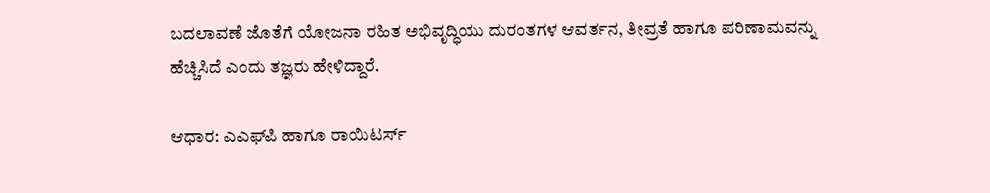ಬದಲಾವಣೆ ಜೊತೆಗೆ ಯೋಜನಾ ರಹಿತ ಅಭಿವೃದ್ಧಿಯು ದುರಂತಗಳ ಆವರ್ತನ, ತೀವ್ರತೆ ಹಾಗೂ ಪರಿಣಾಮವನ್ನು ಹೆಚ್ಚಿಸಿದೆ ಎಂದು ತಜ್ಞರು ಹೇಳಿದ್ದಾರೆ.

ಆಧಾರ: ಎಎಫ್‌ಪಿ ಹಾಗೂ ರಾಯಿಟರ್ಸ್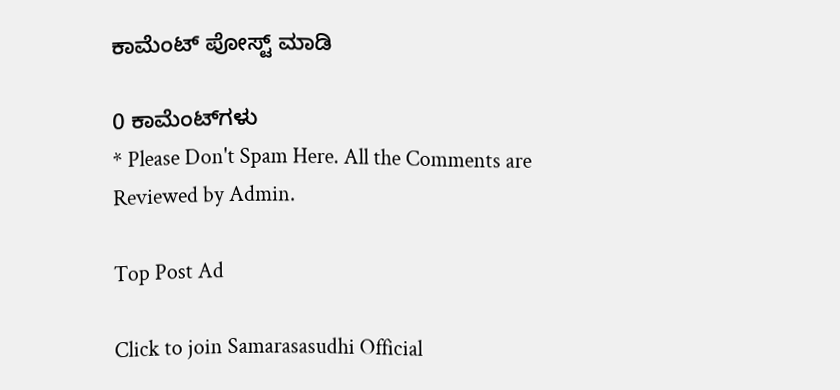ಕಾಮೆಂಟ್‌‌ ಪೋಸ್ಟ್‌ ಮಾಡಿ

0 ಕಾಮೆಂಟ್‌ಗಳು
* Please Don't Spam Here. All the Comments are Reviewed by Admin.

Top Post Ad

Click to join Samarasasudhi Official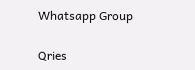Whatsapp Group

Qries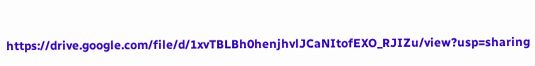https://drive.google.com/file/d/1xvTBLBh0henjhvlJCaNItofEXO_RJIZu/view?usp=sharing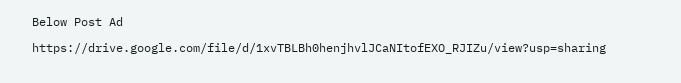Below Post Ad

https://drive.google.com/file/d/1xvTBLBh0henjhvlJCaNItofEXO_RJIZu/view?usp=sharing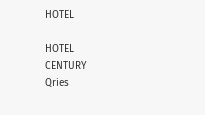HOTEL

HOTEL
CENTURY
Qries